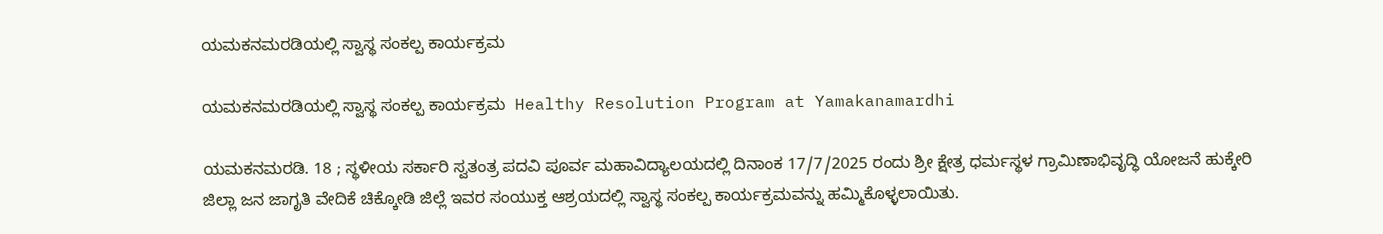ಯಮಕನಮರಡಿಯಲ್ಲಿ ಸ್ವಾಸ್ಥ ಸಂಕಲ್ಪ ಕಾರ್ಯಕ್ರಮ

ಯಮಕನಮರಡಿಯಲ್ಲಿ ಸ್ವಾಸ್ಥ ಸಂಕಲ್ಪ ಕಾರ್ಯಕ್ರಮ  Healthy Resolution Program at Yamakanamardhi

ಯಮಕನಮರಡಿ. 18 ; ಸ್ಥಳೀಯ ಸರ್ಕಾರಿ ಸ್ವತಂತ್ರ ಪದವಿ ಪೂರ್ವ ಮಹಾವಿದ್ಯಾಲಯದಲ್ಲಿ ದಿನಾಂಕ 17/7/2025 ರಂದು ಶ್ರೀ ಕ್ಷೇತ್ರ ಧರ್ಮಸ್ಥಳ ಗ್ರಾಮಿಣಾಭಿವೃದ್ಧಿ ಯೋಜನೆ ಹುಕ್ಕೇರಿ ಜಿಲ್ಲಾ ಜನ ಜಾಗೃತಿ ವೇದಿಕೆ ಚಿಕ್ಕೋಡಿ ಜಿಲ್ಲೆ ಇವರ ಸಂಯುಕ್ತ ಆಶ್ರಯದಲ್ಲಿ ಸ್ವಾಸ್ಥ ಸಂಕಲ್ಪ ಕಾರ್ಯಕ್ರಮವನ್ನು ಹಮ್ಮಿಕೊಳ್ಳಲಾಯಿತು.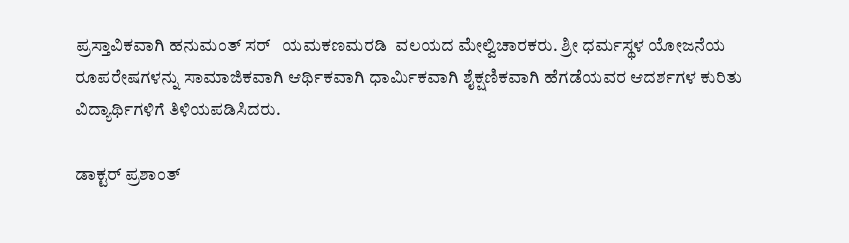ಪ್ರಸ್ತಾವಿಕವಾಗಿ ಹನುಮಂತ್ ಸರ್   ಯಮಕಣಮರಡಿ  ವಲಯದ ಮೇಲ್ವಿಚಾರಕರು. ಶ್ರೀ ಧರ್ಮಸ್ಥಳ ಯೋಜನೆಯ  ರೂಪರೇಷಗಳನ್ನು ಸಾಮಾಜಿಕವಾಗಿ ಆರ್ಥಿಕವಾಗಿ ಧಾರ್ಮಿಕವಾಗಿ ಶೈಕ್ಷಣಿಕವಾಗಿ ಹೆಗಡೆಯವರ ಆದರ್ಶಗಳ ಕುರಿತು ವಿದ್ಯಾರ್ಥಿಗಳಿಗೆ ತಿಳಿಯಪಡಿಸಿದರು.

ಡಾಕ್ಟರ್ ಪ್ರಶಾಂತ್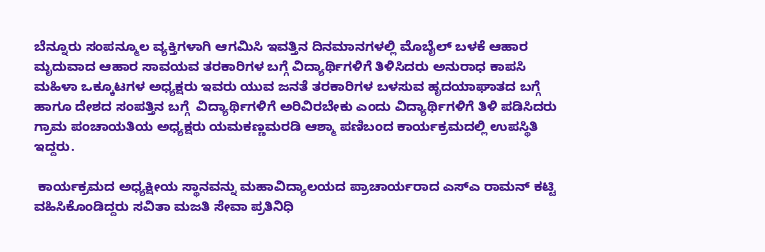ಬೆನ್ನೂರು ಸಂಪನ್ಮೂಲ ವ್ಯಕ್ತಿಗಳಾಗಿ ಆಗಮಿಸಿ ಇವತ್ತಿನ ದಿನಮಾನಗಳಲ್ಲಿ ಮೊಬೈಲ್ ಬಳಕೆ ಆಹಾರ ಮೃದುವಾದ ಆಹಾರ ಸಾವಯವ ತರಕಾರಿಗಳ ಬಗ್ಗೆ ವಿದ್ಯಾರ್ಥಿಗಳಿಗೆ ತಿಳಿಸಿದರು ಅನುರಾಧ ಕಾಪಸಿ ಮಹಿಳಾ ಒಕ್ಕೂಟಗಳ ಅಧ್ಯಕ್ಷರು ಇವರು ಯುವ ಜನತೆ ತರಕಾರಿಗಳ ಬಳಸುವ ಹೃದಯಾಘಾತದ ಬಗ್ಗೆ ಹಾಗೂ ದೇಶದ ಸಂಪತ್ತಿನ ಬಗ್ಗೆ  ವಿದ್ಯಾರ್ಥಿಗಳಿಗೆ ಅರಿವಿರಬೇಕು ಎಂದು ವಿದ್ಯಾರ್ಥಿಗಳಿಗೆ ತಿಳಿ ಪಡಿಸಿದರು ಗ್ರಾಮ ಪಂಚಾಯತಿಯ ಅಧ್ಯಕ್ಷರು ಯಮಕಣ್ಣಮರಡಿ ಆಶ್ಮಾ ಪಣಿಬಂದ ಕಾರ್ಯಕ್ರಮದಲ್ಲಿ ಉಪಸ್ಥಿತಿ ಇದ್ದರು.

 ಕಾರ್ಯಕ್ರಮದ ಅಧ್ಯಕ್ಷೀಯ ಸ್ಥಾನವನ್ನು ಮಹಾವಿದ್ಯಾಲಯದ ಪ್ರಾಚಾರ್ಯರಾದ ಎಸ್‌ಎ ರಾಮನ್ ಕಟ್ಟಿ ವಹಿಸಿಕೊಂಡಿದ್ದರು ಸವಿತಾ ಮಜತಿ ಸೇವಾ ಪ್ರತಿನಿಧಿ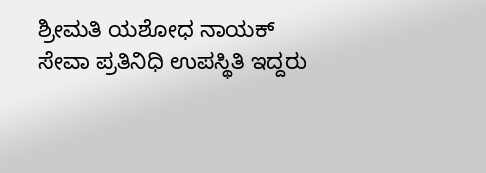ಶ್ರೀಮತಿ ಯಶೋಧ ನಾಯಕ್ ಸೇವಾ ಪ್ರತಿನಿಧಿ ಉಪಸ್ಥಿತಿ ಇದ್ದರು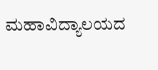ಮಹಾವಿದ್ಯಾಲಯದ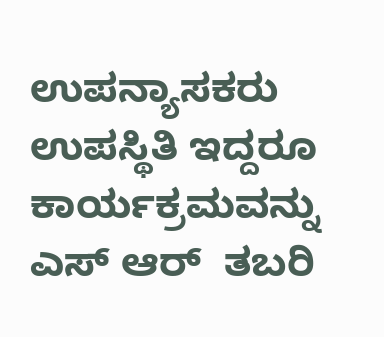ಉಪನ್ಯಾಸಕರು ಉಪಸ್ಥಿತಿ ಇದ್ದರೂ ಕಾರ್ಯಕ್ರಮವನ್ನು ಎಸ್ ಆರ್  ತಬರಿ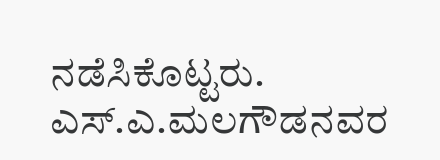ನಡೆಸಿಕೊಟ್ಟರು.  ಎಸ್‌.ಎ.ಮಲಗೌಡನವರ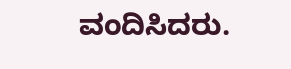ವಂದಿಸಿದರು.